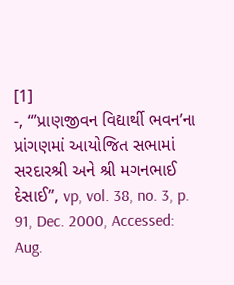[1]
-, “’પ્રાણજીવન વિદ્યાર્થી ભવન’ના પ્રાંગણમાં આયોજિત સભામાં સરદારશ્રી અને શ્રી મગનભાઈ દેસાઈ”, vp, vol. 38, no. 3, p. 91, Dec. 2000, Accessed: Aug.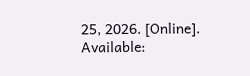25, 2026. [Online]. Available: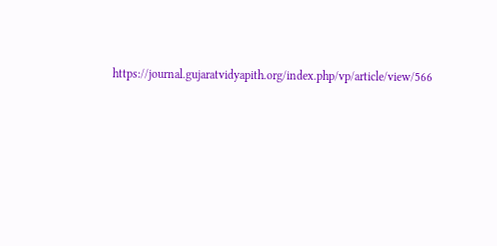https://journal.gujaratvidyapith.org/index.php/vp/article/view/566